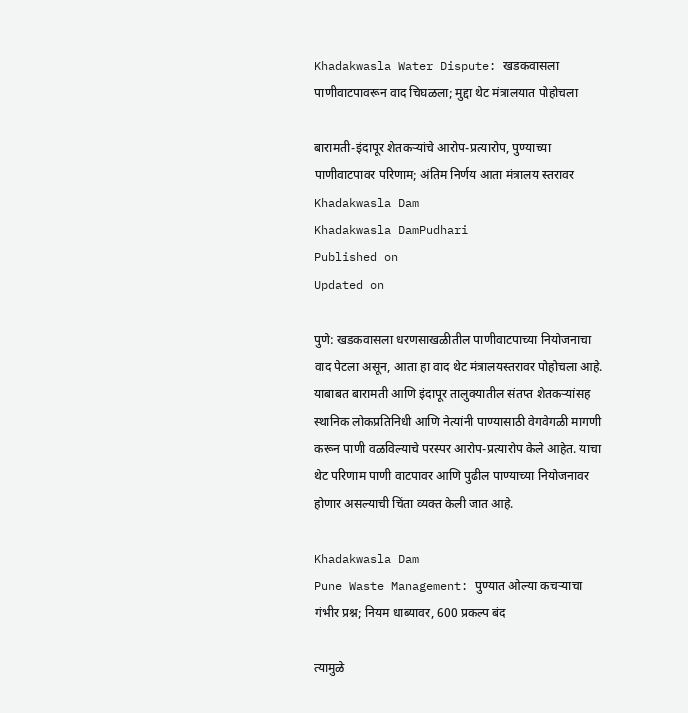Khadakwasla Water Dispute: खडकवासला पाणीवाटपावरून वाद चिघळला; मुद्दा थेट मंत्रालयात पोहोचला

बारामती-इंदापूर शेतकऱ्यांचे आरोप-प्रत्यारोप, पुण्याच्या पाणीवाटपावर परिणाम; अंतिम निर्णय आता मंत्रालय स्तरावर
Khadakwasla Dam
Khadakwasla DamPudhari
Published on
Updated on

पुणे: खडकवासला धरणसाखळीतील पाणीवाटपाच्या नियोजनाचा वाद पेटला असून, आता हा वाद थेट मंत्रालयस्तरावर पोहोचला आहे. याबाबत बारामती आणि इंदापूर तालुक्यातील संतप्त शेतकऱ्यांसह स्थानिक लोकप्रतिनिधी आणि नेत्यांनी पाण्यासाठी वेगवेगळी मागणी करून पाणी वळविल्याचे परस्पर आरोप-प्रत्यारोप केले आहेत. याचा थेट परिणाम पाणी वाटपावर आणि पुढील पाण्याच्या नियोजनावर होणार असल्याची चिंता व्यक्त केली जात आहे.

Khadakwasla Dam
Pune Waste Management: पुण्यात ओल्या कचऱ्याचा गंभीर प्रश्न; नियम धाब्यावर, 600 प्रकल्प बंद

त्यामुळे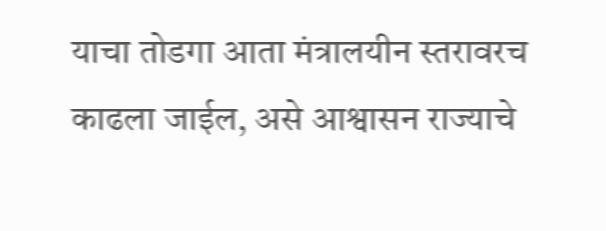याचा तोडगा आता मंत्रालयीन स्तरावरच काढला जाईल, असे आश्वासन राज्याचे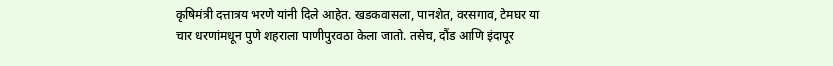कृषिमंत्री दत्तात्रय भरणे यांनी दिले आहेत. खडकवासला, पानशेत, वरसगाव, टेमघर या चार धरणांमधून पुणे शहराला पाणीपुरवठा केला जातो. तसेच, दौंड आणि इंदापूर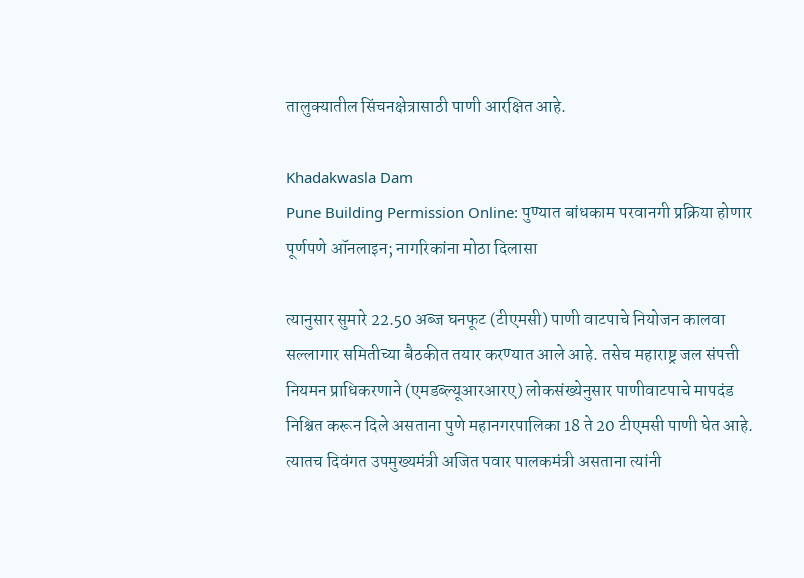तालुक्यातील सिंचनक्षेत्रासाठी पाणी आरक्षित आहे.

Khadakwasla Dam
Pune Building Permission Online: पुण्यात बांधकाम परवानगी प्रक्रिया होणार पूर्णपणे ऑनलाइन; नागरिकांना मोठा दिलासा

त्यानुसार सुमारे 22.50 अब्ज घनफूट (टीएमसी) पाणी वाटपाचे नियोजन कालवा सल्लागार समितीच्या बैठकीत तयार करण्यात आले आहे. तसेच महाराष्ट्र जल संपत्ती नियमन प्राधिकरणाने (एमडब्ल्यूआरआरए) लोकसंख्येनुसार पाणीवाटपाचे मापदंड निश्चित करून दिले असताना पुणे महानगरपालिका 18 ते 20 टीएमसी पाणी घेत आहे. त्यातच दिवंगत उपमुख्यमंत्री अजित पवार पालकमंत्री असताना त्यांनी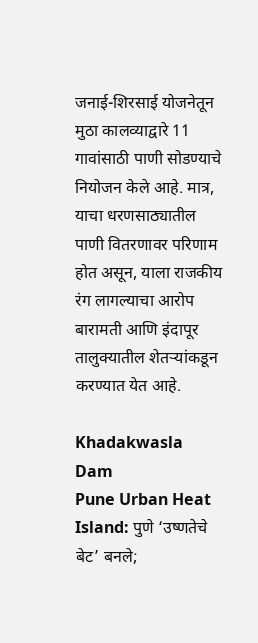जनाई-शिरसाई योजनेतून मुठा कालव्याद्वारे 11 गावांसाठी पाणी सोडण्याचे नियोजन केले आहे. मात्र, याचा धरणसाठ्यातील पाणी वितरणावर परिणाम होत असून, याला राजकीय रंग लागल्याचा आरोप बारामती आणि इंदापूर तालुक्यातील शेतऱ्यांकडून करण्यात येत आहे.

Khadakwasla Dam
Pune Urban Heat Island: पुणे ‘उष्णतेचे बेट’ बनले;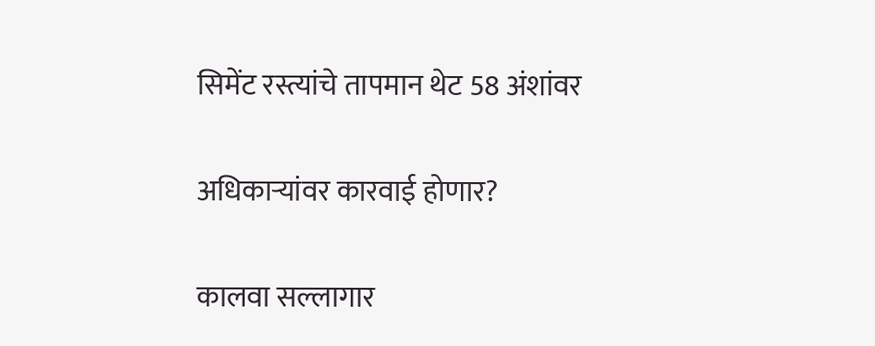सिमेंट रस्त्यांचे तापमान थेट 58 अंशांवर

अधिकाऱ्यांवर कारवाई होणार?

कालवा सल्लागार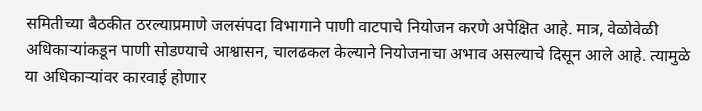समितीच्या बैठकीत ठरल्याप्रमाणे जलसंपदा विभागाने पाणी वाटपाचे नियोजन करणे अपेक्षित आहे. मात्र, वेळोवेळी अधिकाऱ्यांकडून पाणी सोडण्याचे आश्वासन, चालढकल केल्याने नियोजनाचा अभाव असल्याचे दिसून आले आहे. त्यामुळे या अधिकाऱ्यांवर कारवाई होणार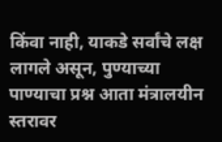किंवा नाही, याकडे सर्वांचे लक्ष लागले असून, पुण्याच्या पाण्याचा प्रश्न आता मंत्रालयीन स्तरावर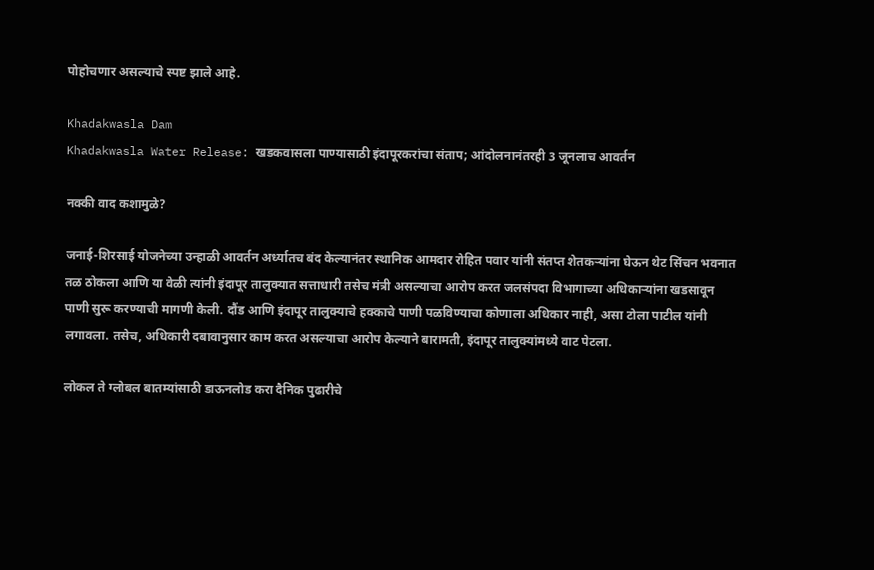पोहोचणार असल्याचे स्पष्ट झाले आहे.

Khadakwasla Dam
Khadakwasla Water Release: खडकवासला पाण्यासाठी इंदापूरकरांचा संताप; आंदोलनानंतरही 3 जूनलाच आवर्तन

नक्की वाद कशामुळे?

जनाई-शिरसाई योजनेच्या उन्हाळी आवर्तन अर्ध्यातच बंद केल्यानंतर स्थानिक आमदार रोहित पवार यांनी संतप्त शेतकऱ्यांना घेऊन थेट सिंचन भवनात तळ ठोकला आणि या वेळी त्यांनी इंदापूर तालुक्यात सत्ताधारी तसेच मंत्री असल्याचा आरोप करत जलसंपदा विभागाच्या अधिकाऱ्यांना खडसावून पाणी सुरू करण्याची मागणी केली. दौंड आणि इंदापूर तालुक्याचे हक्काचे पाणी पळविण्याचा कोणाला अधिकार नाही, असा टोला पाटील यांनी लगावला. तसेच, अधिकारी दबावानुसार काम करत असल्याचा आरोप केल्याने बारामती, इंदापूर तालुक्यांमध्ये वाट पेटला.

लोकल ते ग्लोबल बातम्यांसाठी डाऊनलोड करा दैनिक पुढारीचे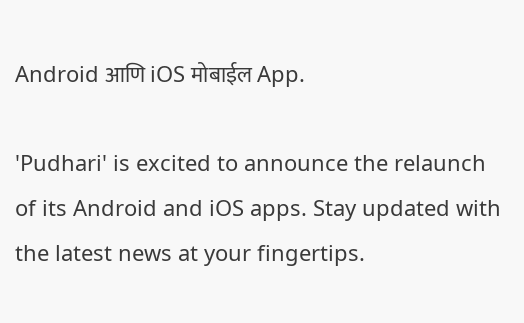Android आणि iOS मोबाईल App.

'Pudhari' is excited to announce the relaunch of its Android and iOS apps. Stay updated with the latest news at your fingertips.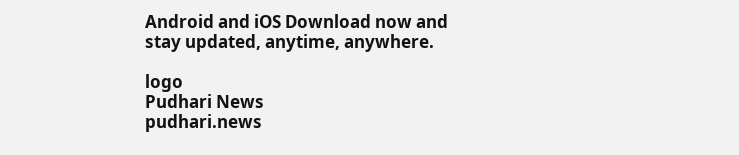Android and iOS Download now and stay updated, anytime, anywhere.

logo
Pudhari News
pudhari.news